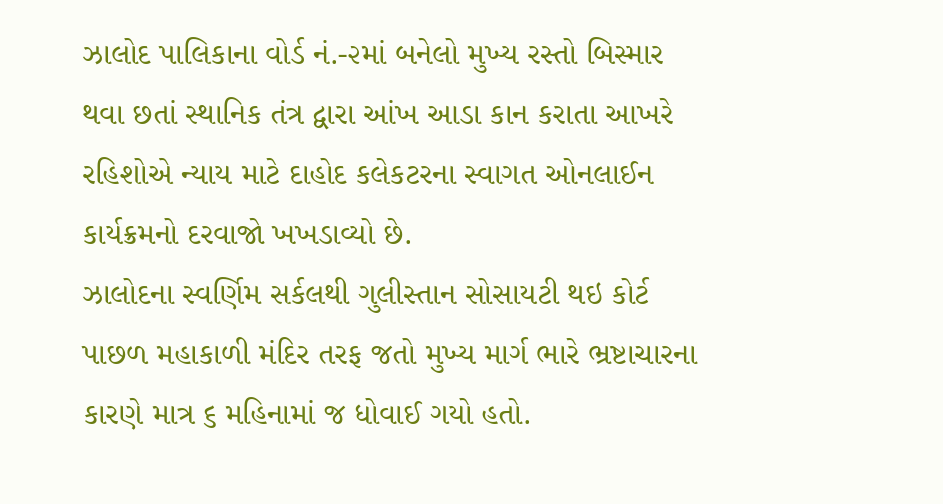ઝાલોદ પાલિકાના વોર્ડ નં.-૨માં બનેલો મુખ્ય રસ્તો બિસ્માર થવા છતાં સ્થાનિક તંત્ર દ્વારા આંખ આડા કાન કરાતા આખરે રહિશોએ ન્યાય માટે દાહોદ કલેકટરના સ્વાગત ઓનલાઈન કાર્યક્રમનો દરવાજો ખખડાવ્યો છે.
ઝાલોદના સ્વર્ણિમ સર્કલથી ગુલીસ્તાન સોસાયટી થઇ કોર્ટ પાછળ મહાકાળી મંદિર તરફ જતો મુખ્ય માર્ગ ભારે ભ્રષ્ટાચારના કારણે માત્ર ૬ મહિનામાં જ ધોવાઈ ગયો હતો.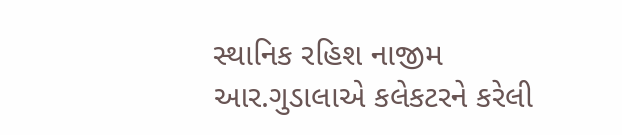સ્થાનિક રહિશ નાજીમ આર.ગુડાલાએ કલેકટરને કરેલી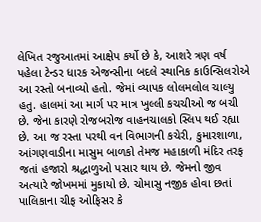લેખિત રજુઆતમાં આક્ષેપ કર્યો છે કે, આશરે ત્રણ વર્ષ પહેલા ટેન્ડર ધારક એજન્સીના બદલે સ્થાનિક કાઉન્સિલરોએ આ રસ્તો બનાવ્યો હતો. જેમાં વ્યાપક લોલમલોલ ચાલ્યુ હતુ. હાલમાં આ માર્ગ પર માત્ર ખુલ્લી કચચીઓ જ બચી છે. જેના કારણે રોજબરોજ વાહનચાલકો સ્લિપ થઈ રહ્યા છે. આ જ રસ્તા પરથી વન વિભાગની કચેરી, કુમારશાળા, આંગણવાડીના માસુમ બાળકો તેમજ મહાકાળી મંદિર તરફ જતાં હજારો શ્રદ્ધાળુઓ પસાર થાય છે. જેમનો જીવ અત્યારે જોખમમાં મુકાયો છે. ચોમાસુ નજીક હોવા છતાં પાલિકાના ચીફ ઓફિસર કે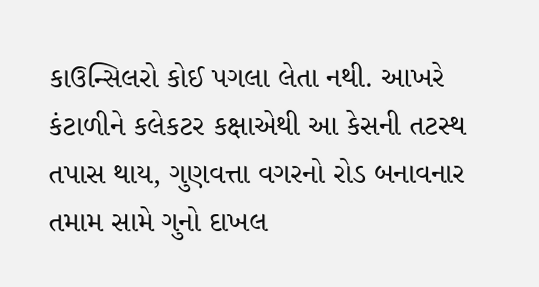કાઉન્સિલરો કોઈ પગલા લેતા નથી. આખરે કંટાળીને કલેકટર કક્ષાએથી આ કેસની તટસ્થ તપાસ થાય, ગુણવત્તા વગરનો રોડ બનાવનાર તમામ સામે ગુનો દાખલ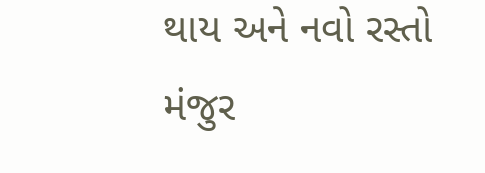થાય અને નવો રસ્તો મંજુર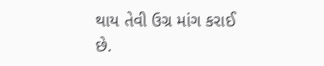થાય તેવી ઉગ્ર માંગ કરાઈ છે.